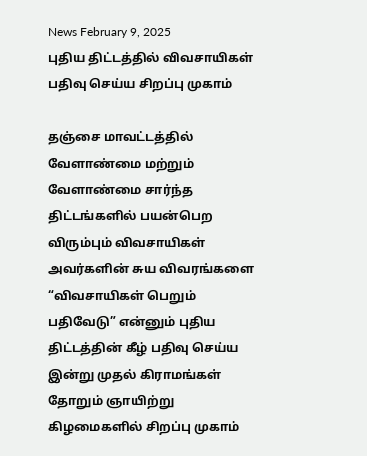News February 9, 2025
புதிய திட்டத்தில் விவசாயிகள் பதிவு செய்ய சிறப்பு முகாம்

தஞ்சை மாவட்டத்தில் வேளாண்மை மற்றும் வேளாண்மை சார்ந்த திட்டங்களில் பயன்பெற விரும்பும் விவசாயிகள் அவர்களின் சுய விவரங்களை “விவசாயிகள் பெறும் பதிவேடு” என்னும் புதிய திட்டத்தின் கீழ் பதிவு செய்ய இன்று முதல் கிராமங்கள் தோறும் ஞாயிற்று கிழமைகளில் சிறப்பு முகாம்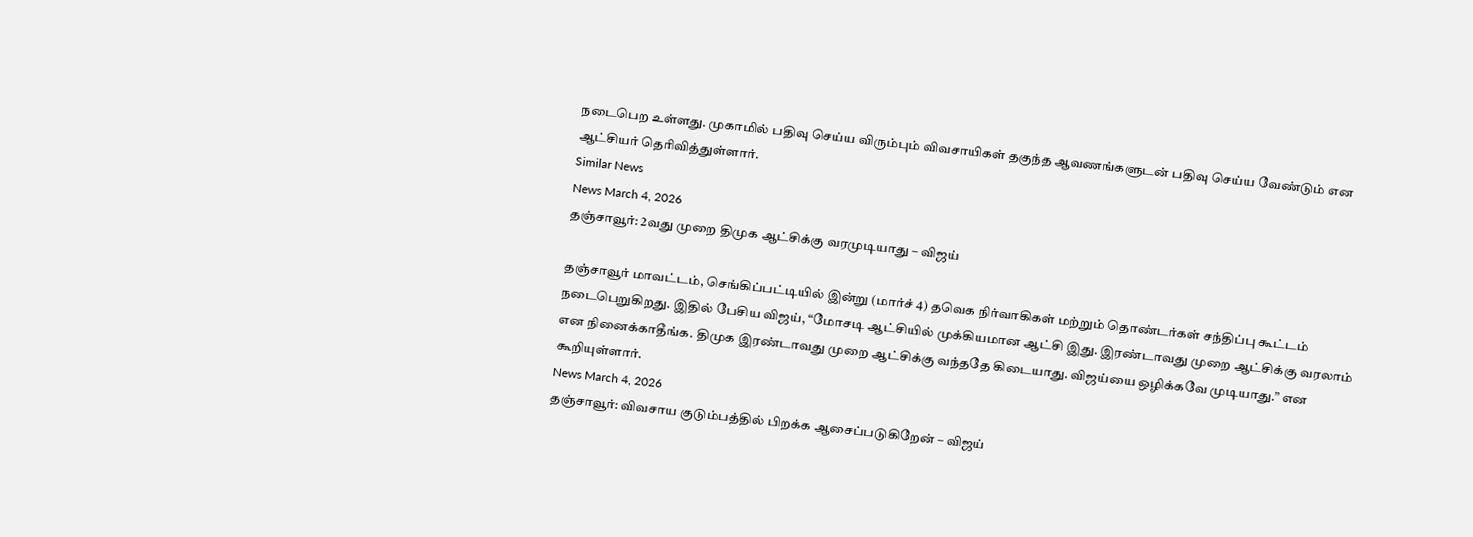நடைபெற உள்ளது. முகாமில் பதிவு செய்ய விரும்பும் விவசாயிகள் தகுந்த ஆவணங்களுடன் பதிவு செய்ய வேண்டும் என ஆட்சியர் தெரிவித்துள்ளார்.
Similar News
News March 4, 2026
தஞ்சாவூர்: 2வது முறை திமுக ஆட்சிக்கு வரமுடியாது – விஜய்

தஞ்சாவூர் மாவட்டம், செங்கிப்பட்டியில் இன்று (மார்ச் 4) தவெக நிர்வாகிகள் மற்றும் தொண்டர்கள் சந்திப்பு கூட்டம் நடைபெறுகிறது. இதில் பேசிய விஜய், “மோசடி ஆட்சியில் முக்கியமான ஆட்சி இது. இரண்டாவது முறை ஆட்சிக்கு வரலாம் என நினைக்காதீங்க. திமுக இரண்டாவது முறை ஆட்சிக்கு வந்ததே கிடையாது. விஜய்யை ஒழிக்கவே முடியாது.” என கூறியுள்ளார்.
News March 4, 2026
தஞ்சாவூர்: விவசாய குடும்பத்தில் பிறக்க ஆசைப்படுகிறேன் – விஜய்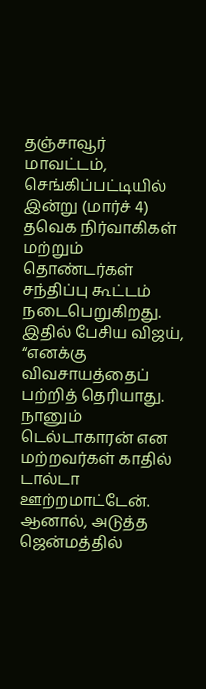தஞ்சாவூர் மாவட்டம், செங்கிப்பட்டியில் இன்று (மார்ச் 4) தவெக நிர்வாகிகள் மற்றும் தொண்டர்கள் சந்திப்பு கூட்டம் நடைபெறுகிறது. இதில் பேசிய விஜய், “எனக்கு விவசாயத்தைப் பற்றித் தெரியாது. நானும் டெல்டாகாரன் என மற்றவர்கள் காதில் டால்டா ஊற்றமாட்டேன். ஆனால், அடுத்த ஜென்மத்தில்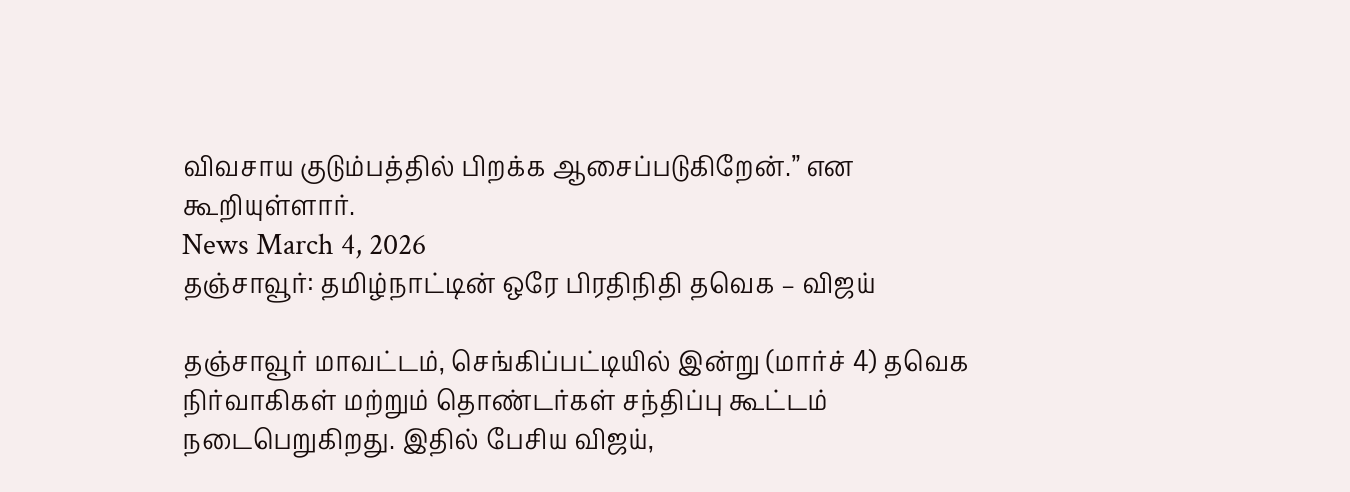விவசாய குடும்பத்தில் பிறக்க ஆசைப்படுகிறேன்.” என கூறியுள்ளார்.
News March 4, 2026
தஞ்சாவூர்: தமிழ்நாட்டின் ஒரே பிரதிநிதி தவெக – விஜய்

தஞ்சாவூர் மாவட்டம், செங்கிப்பட்டியில் இன்று (மார்ச் 4) தவெக நிர்வாகிகள் மற்றும் தொண்டர்கள் சந்திப்பு கூட்டம் நடைபெறுகிறது. இதில் பேசிய விஜய்,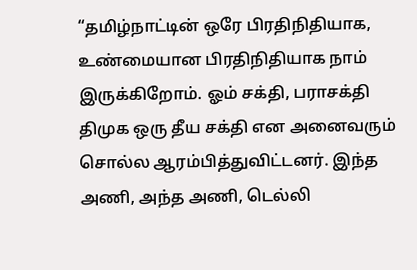“தமிழ்நாட்டின் ஒரே பிரதிநிதியாக, உண்மையான பிரதிநிதியாக நாம் இருக்கிறோம். ஓம் சக்தி, பராசக்தி திமுக ஒரு தீய சக்தி என அனைவரும் சொல்ல ஆரம்பித்துவிட்டனர். இந்த அணி, அந்த அணி, டெல்லி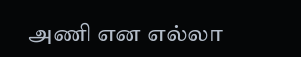அணி என எல்லா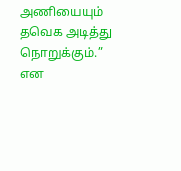அணியையும் தவெக அடித்து நொறுக்கும்.” என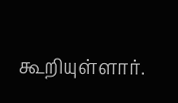கூறியுள்ளார்.